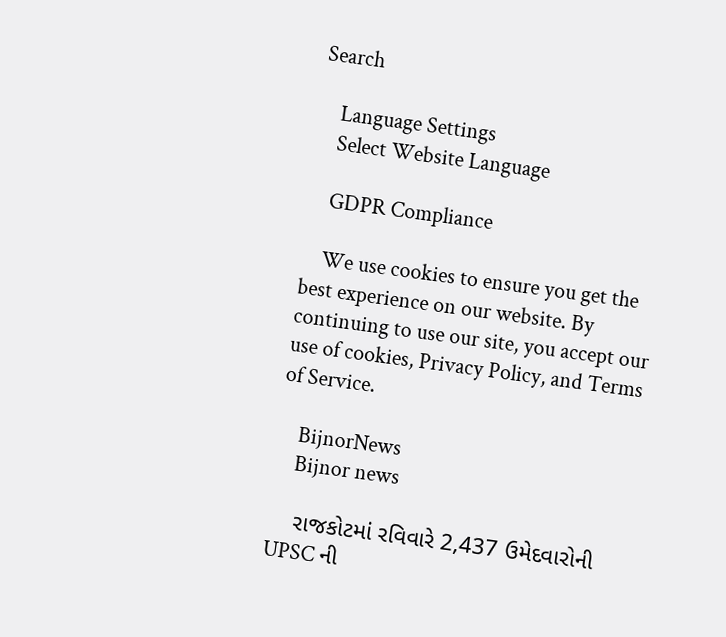Search

    Language Settings
    Select Website Language

    GDPR Compliance

    We use cookies to ensure you get the best experience on our website. By continuing to use our site, you accept our use of cookies, Privacy Policy, and Terms of Service.

    BijnorNews
    Bijnor news

    રાજકોટમાં રવિવારે 2,437 ઉમેદવારોની UPSC ની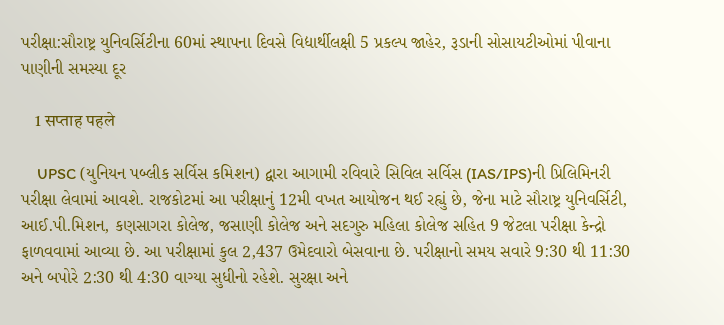પરીક્ષા:સૌરાષ્ટ્ર યુનિવર્સિટીના 60માં સ્થાપના દિવસે વિદ્યાર્થીલક્ષી 5 પ્રકલ્પ જાહેર, રૂડાની સોસાયટીઓમાં પીવાના પાણીની સમસ્યા દૂર

    1 सप्ताह पहले

    UPSC (યુનિયન પબ્લીક સર્વિસ કમિશન) દ્વારા આગામી રવિવારે સિવિલ સર્વિસ (IAS/IPS)ની પ્રિલિમિનરી પરીક્ષા લેવામાં આવશે. રાજકોટમાં આ પરીક્ષાનું 12મી વખત આયોજન થઈ રહ્યું છે, જેના માટે સૌરાષ્ટ્ર યુનિવર્સિટી, આઈ.પી.મિશન, કણસાગરા કોલેજ, જસાણી કોલેજ અને સદગુરુ મહિલા કોલેજ સહિત 9 જેટલા પરીક્ષા કેન્દ્રો ફાળવવામાં આવ્યા છે. આ પરીક્ષામાં કુલ 2,437 ઉમેદવારો બેસવાના છે. પરીક્ષાનો સમય સવારે 9:30 થી 11:30 અને બપોરે 2:30 થી 4:30 વાગ્યા સુધીનો રહેશે. સુરક્ષા અને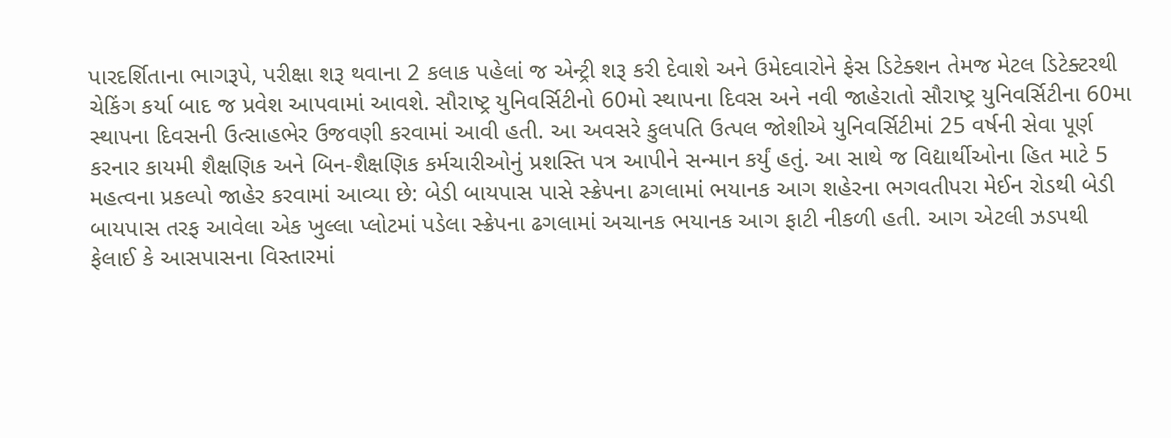પારદર્શિતાના ભાગરૂપે, પરીક્ષા શરૂ થવાના 2 કલાક પહેલાં જ એન્ટ્રી શરૂ કરી દેવાશે અને ઉમેદવારોને ફેસ ડિટેક્શન તેમજ મેટલ ડિટેક્ટરથી ચેકિંગ કર્યા બાદ જ પ્રવેશ આપવામાં આવશે. સૌરાષ્ટ્ર યુનિવર્સિટીનો 60મો સ્થાપના દિવસ અને નવી જાહેરાતો સૌરાષ્ટ્ર યુનિવર્સિટીના 60મા સ્થાપના દિવસની ઉત્સાહભેર ઉજવણી કરવામાં આવી હતી. આ અવસરે કુલપતિ ઉત્પલ જોશીએ યુનિવર્સિટીમાં 25 વર્ષની સેવા પૂર્ણ કરનાર કાયમી શૈક્ષણિક અને બિન-શૈક્ષણિક કર્મચારીઓનું પ્રશસ્તિ પત્ર આપીને સન્માન કર્યું હતું. આ સાથે જ વિદ્યાર્થીઓના હિત માટે 5 મહત્વના પ્રકલ્પો જાહેર કરવામાં આવ્યા છે: બેડી બાયપાસ પાસે સ્ક્રેપના ઢગલામાં ભયાનક આગ શહેરના ભગવતીપરા મેઈન રોડથી બેડી બાયપાસ તરફ આવેલા એક ખુલ્લા પ્લોટમાં પડેલા સ્ક્રેપના ઢગલામાં અચાનક ભયાનક આગ ફાટી નીકળી હતી. આગ એટલી ઝડપથી ફેલાઈ કે આસપાસના વિસ્તારમાં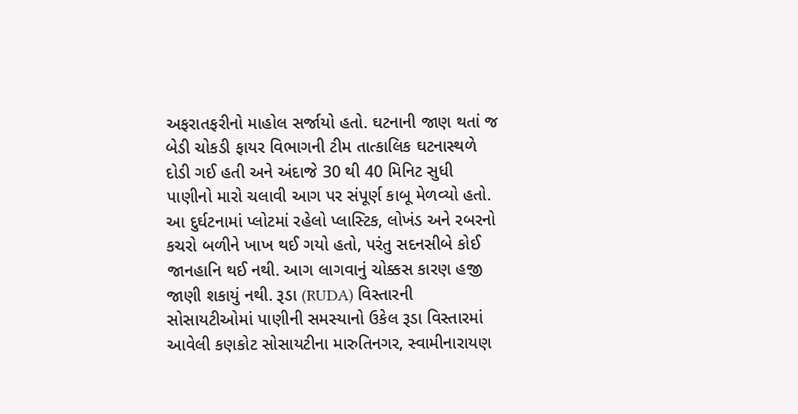અફરાતફરીનો માહોલ સર્જાયો હતો. ઘટનાની જાણ થતાં જ બેડી ચોકડી ફાયર વિભાગની ટીમ તાત્કાલિક ઘટનાસ્થળે દોડી ગઈ હતી અને અંદાજે 30 થી 40 મિનિટ સુધી પાણીનો મારો ચલાવી આગ પર સંપૂર્ણ કાબૂ મેળવ્યો હતો. આ દુર્ઘટનામાં પ્લોટમાં રહેલો પ્લાસ્ટિક, લોખંડ અને રબરનો કચરો બળીને ખાખ થઈ ગયો હતો, પરંતુ સદનસીબે કોઈ જાનહાનિ થઈ નથી. આગ લાગવાનું ચોક્કસ કારણ હજી જાણી શકાયું નથી. રૂડા (RUDA) વિસ્તારની સોસાયટીઓમાં પાણીની સમસ્યાનો ઉકેલ રૂડા વિસ્તારમાં આવેલી કણકોટ સોસાયટીના મારુતિનગર, સ્વામીનારાયણ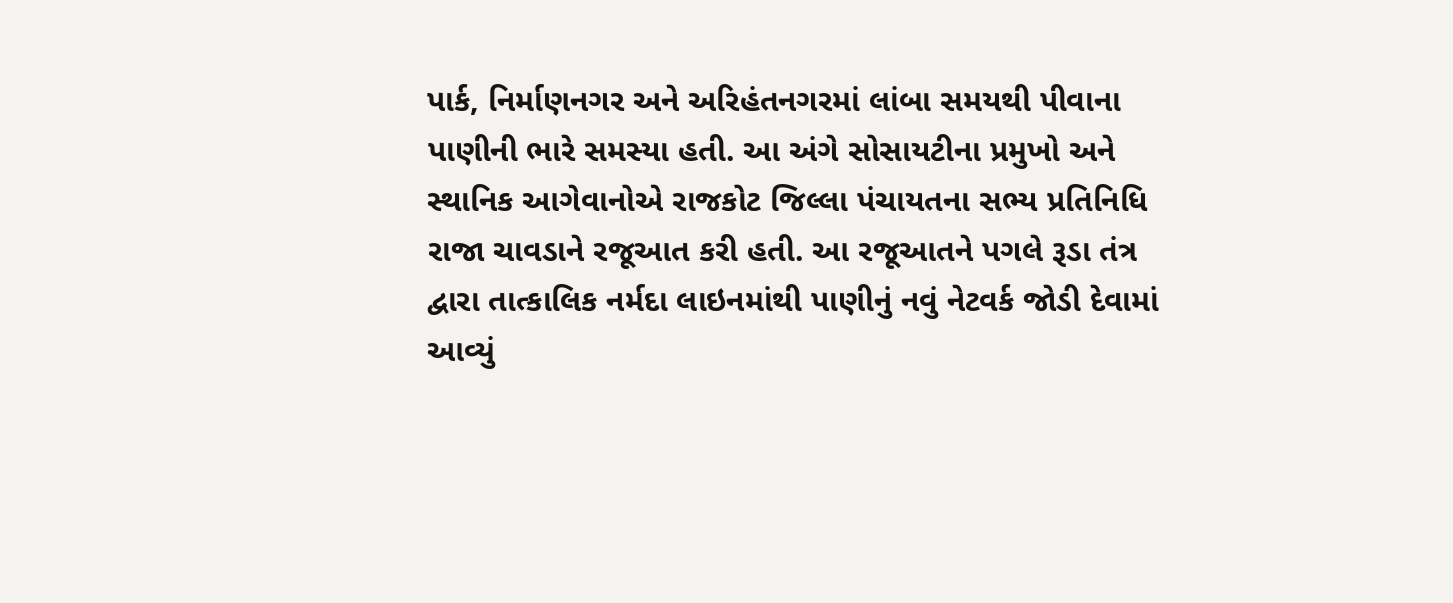પાર્ક, નિર્માણનગર અને અરિહંતનગરમાં લાંબા સમયથી પીવાના પાણીની ભારે સમસ્યા હતી. આ અંગે સોસાયટીના પ્રમુખો અને સ્થાનિક આગેવાનોએ રાજકોટ જિલ્લા પંચાયતના સભ્ય પ્રતિનિધિ રાજા ચાવડાને રજૂઆત કરી હતી. આ રજૂઆતને પગલે રૂડા તંત્ર દ્વારા તાત્કાલિક નર્મદા લાઇનમાંથી પાણીનું નવું નેટવર્ક જોડી દેવામાં આવ્યું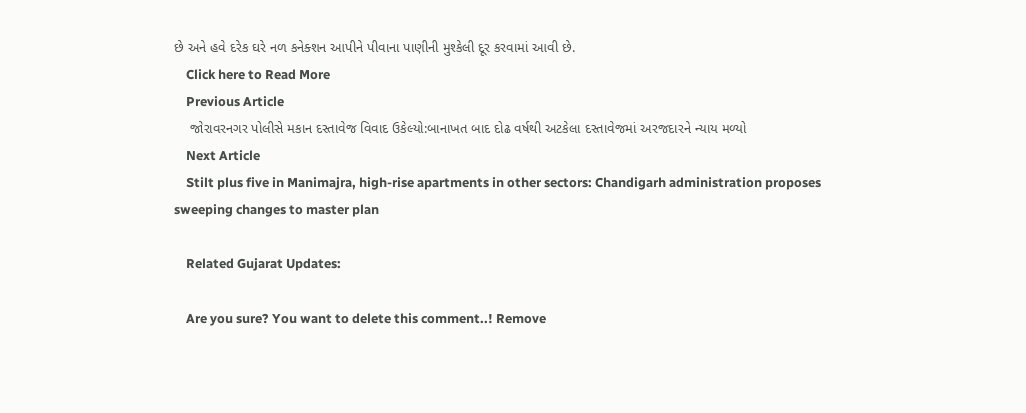છે અને હવે દરેક ઘરે નળ કનેક્શન આપીને પીવાના પાણીની મુશ્કેલી દૂર કરવામાં આવી છે.
    Click here to Read More
    Previous Article
    જોરાવરનગર પોલીસે મકાન દસ્તાવેજ વિવાદ ઉકેલ્યો:બાનાખત બાદ દોઢ વર્ષથી અટકેલા દસ્તાવેજમાં અરજદારને ન્યાય મળ્યો
    Next Article
    Stilt plus five in Manimajra, high-rise apartments in other sectors: Chandigarh administration proposes sweeping changes to master plan

    Related Gujarat Updates:

    Are you sure? You want to delete this comment..! Remove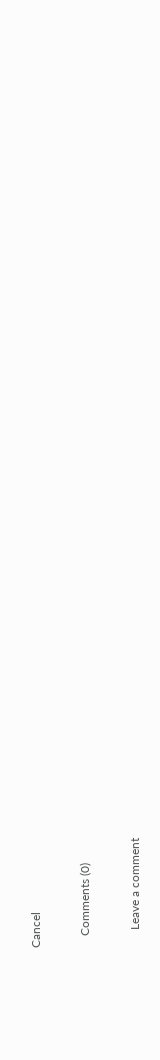Cancel

    Comments (0)

      Leave a comment